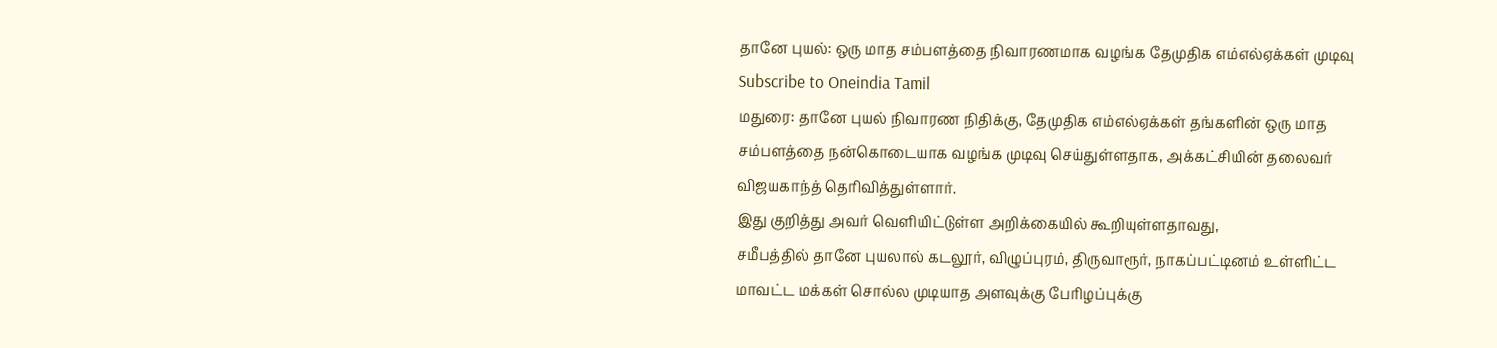தானே புயல்: ஒரு மாத சம்பளத்தை நிவாரணமாக வழங்க தேமுதிக எம்எல்ஏக்கள் முடிவு
Subscribe to Oneindia Tamil
மதுரை: தானே புயல் நிவாரண நிதிக்கு, தேமுதிக எம்எல்ஏக்கள் தங்களின் ஒரு மாத சம்பளத்தை நன்கொடையாக வழங்க முடிவு செய்துள்ளதாக, அக்கட்சியின் தலைவர் விஜயகாந்த் தெரிவித்துள்ளார்.
இது குறித்து அவர் வெளியிட்டுள்ள அறிக்கையில் கூறியுள்ளதாவது,
சமீபத்தில் தானே புயலால் கடலூர், விழுப்புரம், திருவாரூர், நாகப்பட்டினம் உள்ளிட்ட மாவட்ட மக்கள் சொல்ல முடியாத அளவுக்கு பேரிழப்புக்கு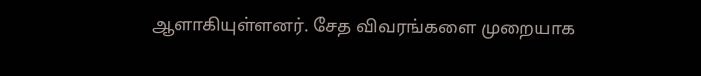ஆளாகியுள்ளனர். சேத விவரங்களை முறையாக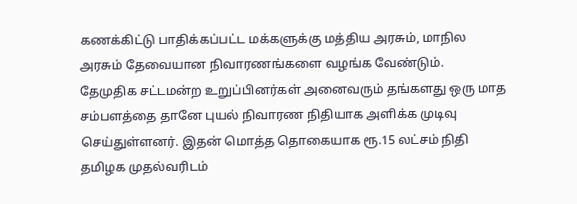கணக்கிட்டு பாதிக்கப்பட்ட மக்களுக்கு மத்திய அரசும், மாநில அரசும் தேவையான நிவாரணங்களை வழங்க வேண்டும்.
தேமுதிக சட்டமன்ற உறுப்பினர்கள் அனைவரும் தங்களது ஒரு மாத சம்பளத்தை தானே புயல் நிவாரண நிதியாக அளிக்க முடிவு செய்துள்ளனர். இதன் மொத்த தொகையாக ரூ.15 லட்சம் நிதி தமிழக முதல்வரிடம்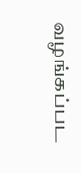வழங்கப்பட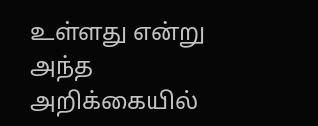உள்ளது என்று அந்த அறிக்கையில்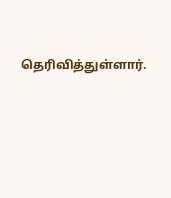தெரிவித்துள்ளார்.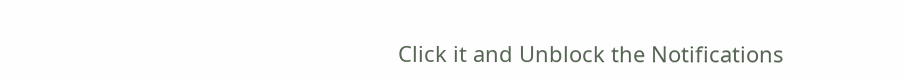Click it and Unblock the Notifications